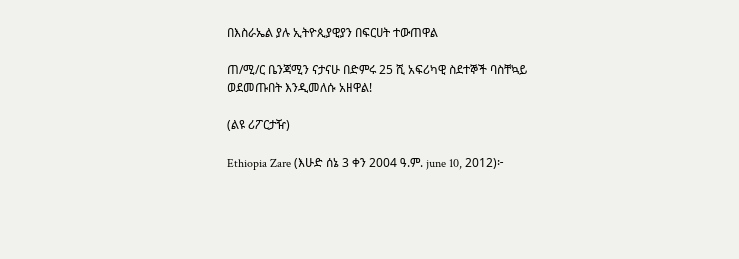በእስራኤል ያሉ ኢትዮጲያዊያን በፍርሀት ተውጠዋል

ጠ/ሚ/ር ቤንጃሚን ናታናሁ በድምሩ 25 ሺ አፍሪካዊ ስደተኞች ባስቸኳይ ወደመጡበት እንዲመለሱ አዘዋል!

(ልዩ ሪፖርታዥ)

Ethiopia Zare (እሁድ ሰኔ 3 ቀን 2004 ዓ.ም. june 10, 2012)፦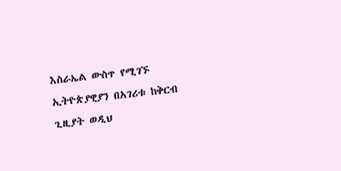እስራኤል ውስጥ የሚገኙ ኢትዮጵያዊያን በአገሪቱ ከቅርብ ጊዚያት ወዲህ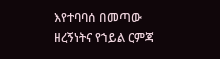እየተባባሰ በመጣው ዘረኝነትና የኀይል ርምጃ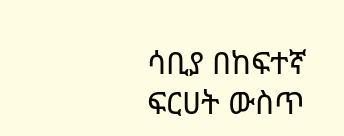ሳቢያ በከፍተኛ ፍርሀት ውስጥ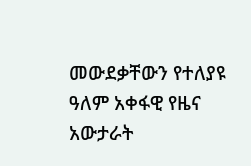መውደቃቸውን የተለያዩ ዓለም አቀፋዊ የዜና አውታራት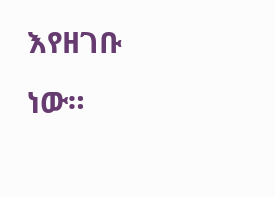እየዘገቡ ነው።